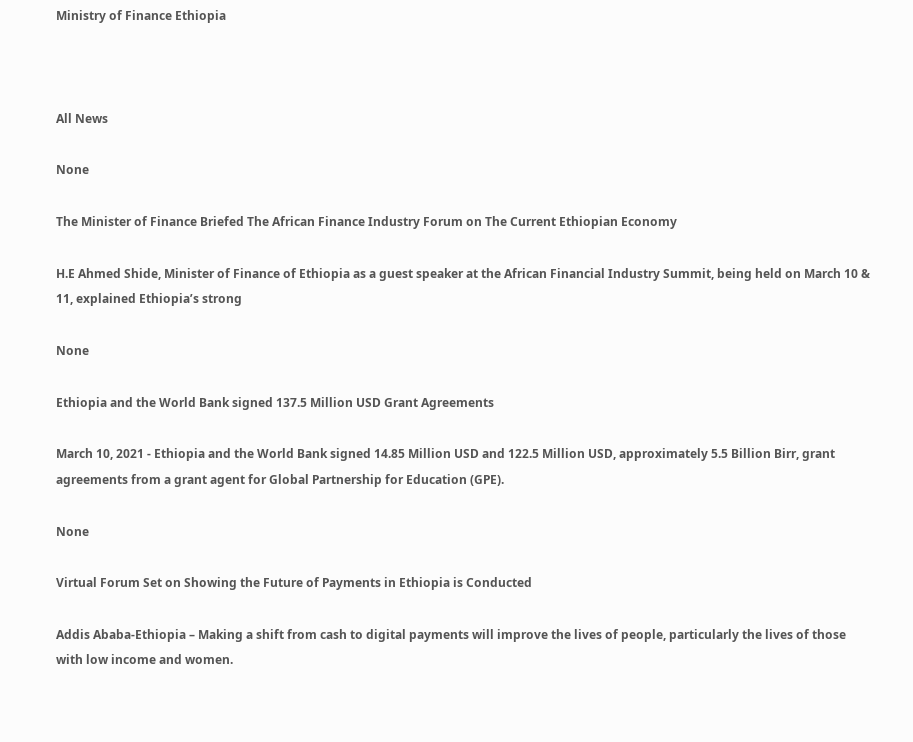Ministry of Finance Ethiopia



All News

None

The Minister of Finance Briefed The African Finance Industry Forum on The Current Ethiopian Economy

H.E Ahmed Shide, Minister of Finance of Ethiopia as a guest speaker at the African Financial Industry Summit, being held on March 10 & 11, explained Ethiopia’s strong

None

Ethiopia and the World Bank signed 137.5 Million USD Grant Agreements

March 10, 2021 - Ethiopia and the World Bank signed 14.85 Million USD and 122.5 Million USD, approximately 5.5 Billion Birr, grant agreements from a grant agent for Global Partnership for Education (GPE).

None

Virtual Forum Set on Showing the Future of Payments in Ethiopia is Conducted

Addis Ababa-Ethiopia – Making a shift from cash to digital payments will improve the lives of people, particularly the lives of those with low income and women.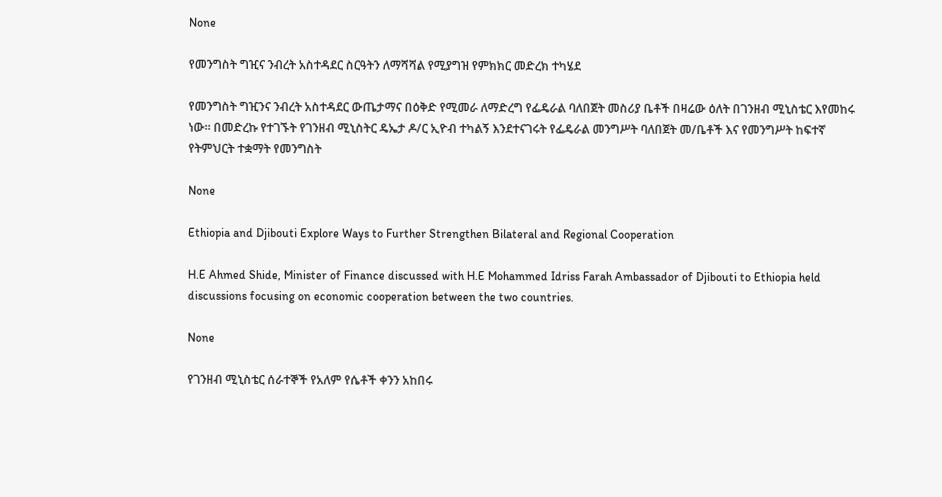None

የመንግስት ግዢና ንብረት አስተዳደር ስርዓትን ለማሻሻል የሚያግዝ የምክክር መድረክ ተካሄደ

የመንግስት ግዢንና ንብረት አስተዳደር ውጤታማና በዕቅድ የሚመራ ለማድረግ የፌዴራል ባለበጀት መስሪያ ቤቶች በዛሬው ዕለት በገንዘብ ሚኒስቴር እየመከሩ ነው፡፡ በመድረኩ የተገኙት የገንዘብ ሚኒስትር ዴኤታ ዶ/ር ኢዮብ ተካልኝ እንደተናገሩት የፌዴራል መንግሥት ባለበጀት መ/ቤቶች እና የመንግሥት ከፍተኛ የትምህርት ተቋማት የመንግስት

None

Ethiopia and Djibouti Explore Ways to Further Strengthen Bilateral and Regional Cooperation

H.E Ahmed Shide, Minister of Finance discussed with H.E Mohammed Idriss Farah Ambassador of Djibouti to Ethiopia held discussions focusing on economic cooperation between the two countries.

None

የገንዘብ ሚኒስቴር ሰራተኞች የአለም የሴቶች ቀንን አከበሩ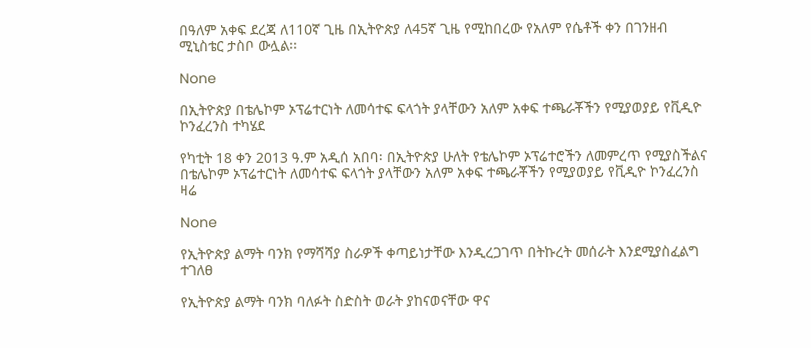በዓለም አቀፍ ደረጃ ለ110ኛ ጊዜ በኢትዮጵያ ለ45ኛ ጊዜ የሚከበረው የአለም የሴቶች ቀን በገንዘብ ሚኒስቴር ታስቦ ውሏል፡፡

None

በኢትዮጵያ በቴሌኮም ኦፕሬተርነት ለመሳተፍ ፍላጎት ያላቸውን አለም አቀፍ ተጫራቾችን የሚያወያይ የቪዲዮ ኮንፈረንስ ተካሄደ

የካቲት 18 ቀን 2013 ዓ.ም አዲሰ አበባ፡ በኢትዮጵያ ሁለት የቴሌኮም ኦፕሬተሮችን ለመምረጥ የሚያስችልና በቴሌኮም ኦፕሬተርነት ለመሳተፍ ፍላጎት ያላቸውን አለም አቀፍ ተጫራቾችን የሚያወያይ የቪዲዮ ኮንፈረንስ ዛሬ

None

የኢትዮጵያ ልማት ባንክ የማሻሻያ ስራዎች ቀጣይነታቸው እንዲረጋገጥ በትኩረት መሰራት እንደሚያስፈልግ ተገለፀ

የኢትዮጵያ ልማት ባንክ ባለፉት ስድስት ወራት ያከናወናቸው ዋና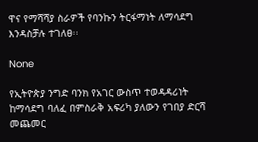ዋና የማሻሻያ ስራዎች የባንኩን ትርፋማነት ለማሳደግ እንዳስቻሉ ተገለፀ፡፡

None

የኢትዮጵያ ንግድ ባንክ የአገር ውስጥ ተወዳዳሪነት ከማሳደግ ባለፈ በምስራቅ አፍሪካ ያለውን የገበያ ድርሻ መጨመር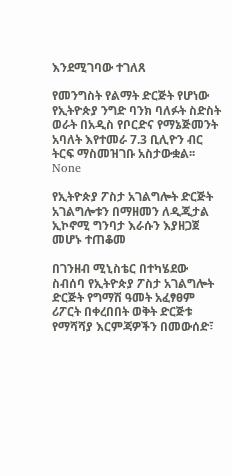እንደሚገባው ተገለጸ

የመንግስት የልማት ድርጅት የሆነው የኢትዮጵያ ንግድ ባንክ ባለፉት ስድስት ወራት በአዲስ የቦርድና የማኔጅመንት አባለት እየተመራ 7.3 ቢሊዮን ብር ትርፍ ማስመዝገቡ አስታውቋል፡፡
None

የኢትዮጵያ ፖስታ አገልግሎት ድርጅት አገልግሎቱን በማዘመን ለዲጂታል ኢኮኖሚ ግንባታ እራሱን እያዘጋጀ መሆኑ ተጠቆመ

በገንዘብ ሚኒስቴር በተካሄደው ስብሰባ የኢትዮጵያ ፖስታ አገልግሎት ድርጅት የግማሽ ዓመት አፈፃፀም ሪፖርት በቀረበበት ወቅት ድርጅቱ የማሻሻያ እርምጃዎችን በመውሰድ፣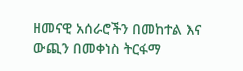ዘመናዊ አሰራሮችን በመከተል እና ውጪን በመቀነስ ትርፋማ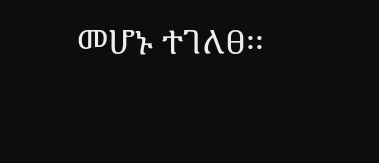መሆኑ ተገለፀ፡፡